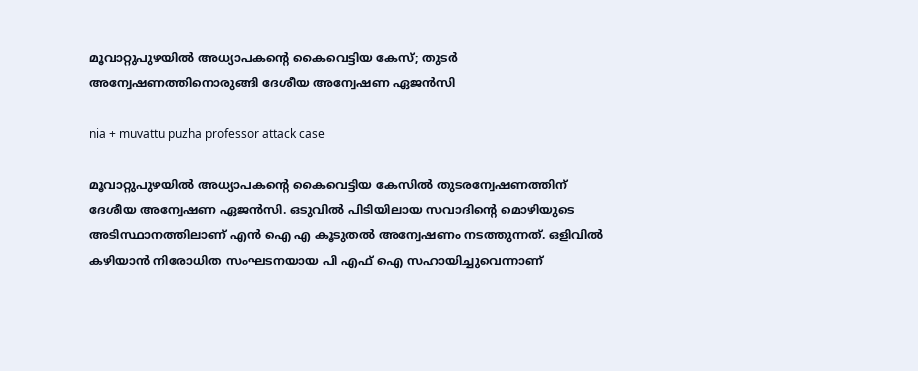മൂവാറ്റുപുഴയില്‍ അധ്യാപകന്‍റെ കൈവെട്ടിയ കേസ്; തുടർ അന്വേഷണത്തിനൊരുങ്ങി ദേശീയ അന്വേഷണ ഏജൻസി

nia + muvattu puzha professor attack case

മൂവാറ്റുപുഴയില്‍ അധ്യാപകന്‍റെ കൈവെട്ടിയ കേസില്‍ തുടരന്വേഷണത്തിന് ദേശീയ അന്വേഷണ ഏജൻസി. ഒടുവിൽ പിടിയിലായ സവാദിന്‍റെ മൊഴിയുടെ അടിസ്ഥാനത്തിലാണ് എൻ ഐ എ കൂടുതല്‍ അന്വേഷണം നടത്തുന്നത്. ഒളിവിൽ കഴിയാൻ നിരോധിത സംഘടനയായ പി എഫ് ഐ സഹായിച്ചുവെന്നാണ്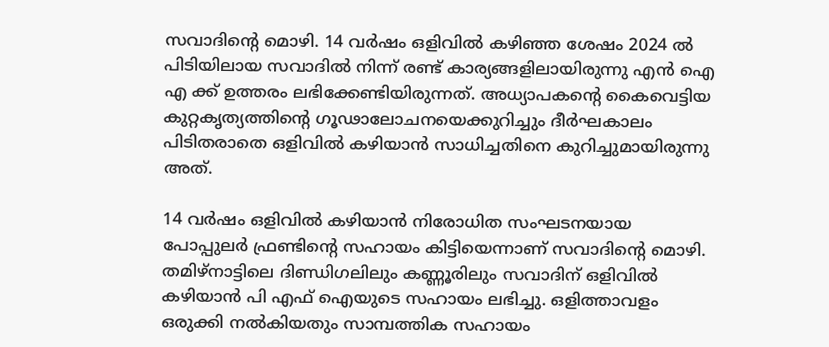സവാദിൻ്റെ മൊഴി. 14 വർഷം ഒളിവില്‍ കഴിഞ്ഞ ശേഷം 2024 ൽ പിടിയിലായ സവാദിൽ നിന്ന് രണ്ട് കാര്യങ്ങളിലായിരുന്നു എൻ ഐ എ ക്ക് ഉത്തരം ലഭിക്കേണ്ടിയിരുന്നത്. അധ്യാപകൻ്റെ കൈവെട്ടിയ കുറ്റകൃത്യത്തിൻ്റെ ഗൂഢാലോചനയെക്കുറിച്ചും ദീർഘകാലം പിടിതരാതെ ഒളിവിൽ കഴിയാൻ സാധിച്ചതിനെ കുറിച്ചുമായിരുന്നു അത്.

14 വർഷം ഒളിവില്‍ കഴിയാൻ നിരോധിത സംഘടനയായ പോപ്പുലർ ഫ്രണ്ടിന്‍റെ സഹായം കിട്ടിയെന്നാണ് സവാദിന്‍റെ മൊഴി. തമിഴ്നാട്ടിലെ ദിണ്ഡിഗലിലും കണ്ണൂരിലും സവാദിന് ഒളിവില്‍ കഴിയാൻ പി എഫ് ഐയുടെ സഹായം ലഭിച്ചു. ഒളിത്താവളം ഒരുക്കി നൽകിയതും സാമ്പത്തിക സഹായം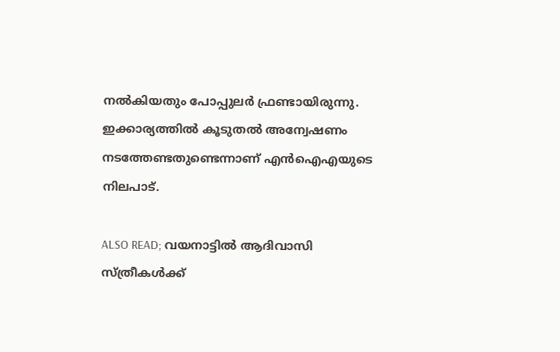നൽകിയതും പോപ്പുലർ ഫ്രണ്ടായിരുന്നു. ഇക്കാര്യത്തില്‍ കൂടുതല്‍ അന്വേഷണം നടത്തേണ്ടതുണ്ടെന്നാണ് എൻഐഎയുടെ നിലപാട്.

ALSO READ; വയനാട്ടിൽ ആദിവാസി സ്ത്രീകൾക്ക്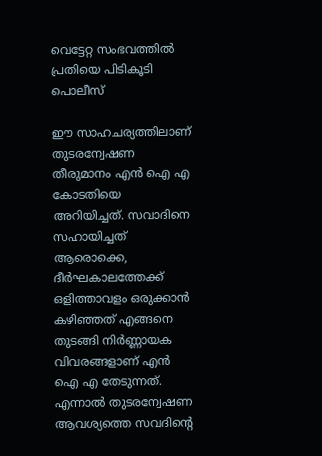വെട്ടേറ്റ സംഭവത്തിൽ പ്രതിയെ പിടികൂടി പൊലീസ്

ഈ സാഹചര്യത്തിലാണ് തുടരന്വേഷണ തീരുമാനം എൻ ഐ എ കോടതിയെ അറിയിച്ചത്. സവാദിനെ സഹായിച്ചത് ആരൊക്കെ, ദീർഘകാലത്തേക്ക് ഒളിത്താവളം ഒരുക്കാൻ കഴിഞ്ഞത് എങ്ങനെ തുടങ്ങി നിർണ്ണായക വിവരങ്ങളാണ് എൻ ഐ എ തേടുന്നത്. എന്നാൽ തുടരന്വേഷണ ആവശ്യത്തെ സവദിൻ്റെ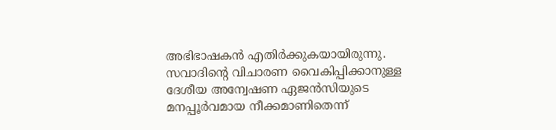അഭിഭാഷകൻ എതിർക്കുകയായിരുന്നു. സവാദിന്‍റെ വിചാരണ വൈകിപ്പിക്കാനുള്ള ദേശീയ അന്വേഷണ ഏജൻസിയുടെ മനപ്പൂർവമായ നീക്കമാണിതെന്ന്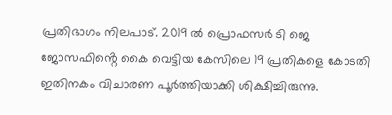പ്രതിഭാഗം നിലപാട്. 2019 ൽ പ്രൊഫസർ ടി ജെ ജോസഫിൻ്റെ കൈ വെട്ടിയ കേസിലെ 19 പ്രതികളെ കോടതി ഇതിനകം വിചാരണ പൂർത്തിയാക്കി ശിക്ഷിച്ചിരുന്നു.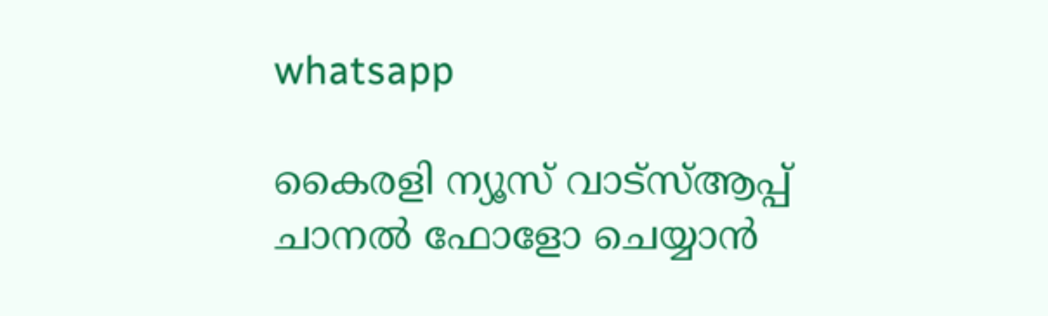whatsapp

കൈരളി ന്യൂസ് വാട്‌സ്ആപ്പ് ചാനല്‍ ഫോളോ ചെയ്യാന്‍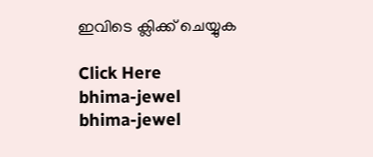ഇവിടെ ക്ലിക്ക് ചെയ്യുക

Click Here
bhima-jewel
bhima-jewel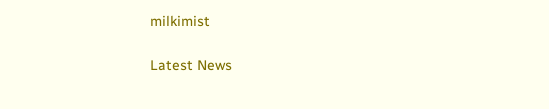milkimist

Latest News